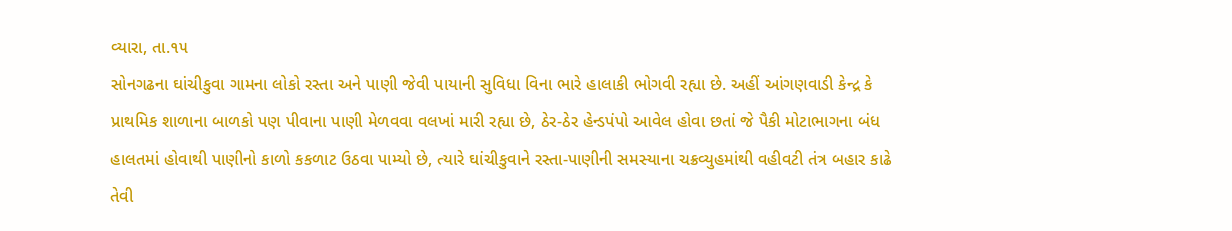વ્યારા, તા.૧૫
સોનગઢના ઘાંચીકુવા ગામના લોકો રસ્તા અને પાણી જેવી પાયાની સુવિધા વિના ભારે હાલાકી ભોગવી રહ્યા છે. અહીં આંગણવાડી કેન્દ્ર કે પ્રાથમિક શાળાના બાળકો પણ પીવાના પાણી મેળવવા વલખાં મારી રહ્યા છે, ઠેર-ઠેર હેન્ડપંપો આવેલ હોવા છતાં જે પૈકી મોટાભાગના બંધ હાલતમાં હોવાથી પાણીનો કાળો કકળાટ ઉઠવા પામ્યો છે, ત્યારે ઘાંચીકુવાને રસ્તા-પાણીની સમસ્યાના ચક્રવ્યુહમાંથી વહીવટી તંત્ર બહાર કાઢે તેવી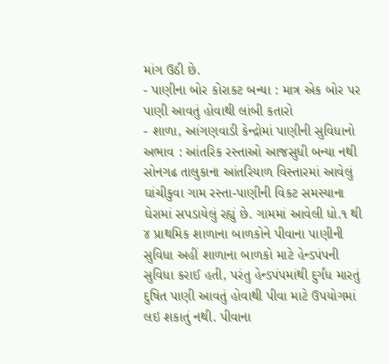માંગ ઉઠી છે.
- પાણીના બોર કોરાકટ બન્યા : માત્ર એક બોર પર પાણી આવતું હોવાથી લાંબી કતારો
- શાળા, આંગણવાડી કેન્દ્રોમાં પાણીની સુવિધાનો અભાવ : આંતરિક રસ્તાઓ આજસુધી બન્યા નથી
સોનગઢ તાલુકાના આંતરિયાળ વિસ્તારમાં આવેલું ઘાંચીકુવા ગામ રસ્તા-પાણીની વિકટ સમસ્યાના ઘેરામાં સપડાયેલું રહ્યું છે. ગામમાં આવેલી ધો.૧ થી ૪ પ્રાથમિક શાળાના બાળકોને પીવાના પાણીની સુવિધા અહીં શાળાના બાળકો માટે હેન્ડપંપની સુવિધા કરાઈ હતી, પરંતુ હેન્ડપંપમાંથી દુર્ગંધ મારતું દુષિત પાણી આવતું હોવાથી પીવા માટે ઉપયોગમાં લઇ શકાતું નથી. પીવાના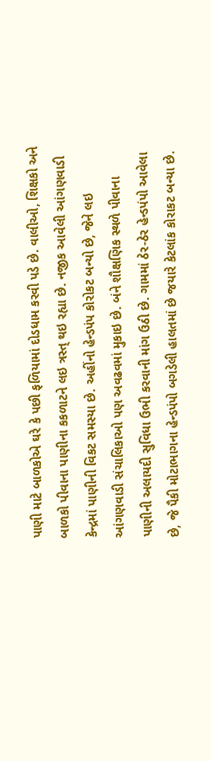પાણી માટે બાળકોએ ઘરે કે પછી ફળિયામાં દોડધામ કરવી પડે છે. વાલીઓ, શિક્ષકો અને બાળકો પીવાના પાણીના કકળાટને લઇ ત્રસ્ત્ થઇ રહ્યા છે. નજીક આવેલી આંગણવાડી કેન્દ્રમાં પાણીની વિકટ સમસ્યા છે. અહીંનો હેન્ડપંપ કોરોકટ બન્યો છે, જેને લઇ આંગણવાડી સંચાલિકાઓ પણ અવઢવમાં મુકાઇ છે. બંને શૌક્ષણિક સ્થળે પીવાના પાણીની અલાયદી સુવિધા ઉભી કરવાની માંગ ઉઠી છે. ગામમાં ઠેર-ઠેર હેન્ડપંપો આવેલા છે, જે પૈકી મોટાભાગના હેન્ડપંપો બગડેલી હાલતમાં છે જયારે કેટલાંક કોરાકટ બન્યા છે.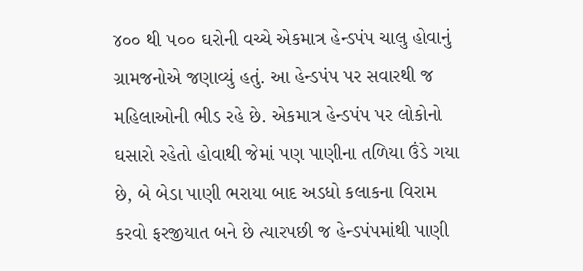૪૦૦ થી ૫૦૦ ઘરોની વચ્ચે એકમાત્ર હેન્ડપંપ ચાલુ હોવાનું ગ્રામજનોએ જણાવ્યું હતું. આ હેન્ડપંપ પર સવારથી જ મહિલાઓની ભીડ રહે છે. એકમાત્ર હેન્ડપંપ પર લોકોનો ઘસારો રહેતો હોવાથી જેમાં પણ પાણીના તળિયા ઉંડે ગયા છે, બે બેડા પાણી ભરાયા બાદ અડધો કલાકના વિરામ કરવો ફરજીયાત બને છે ત્યારપછી જ હેન્ડપંપમાંથી પાણી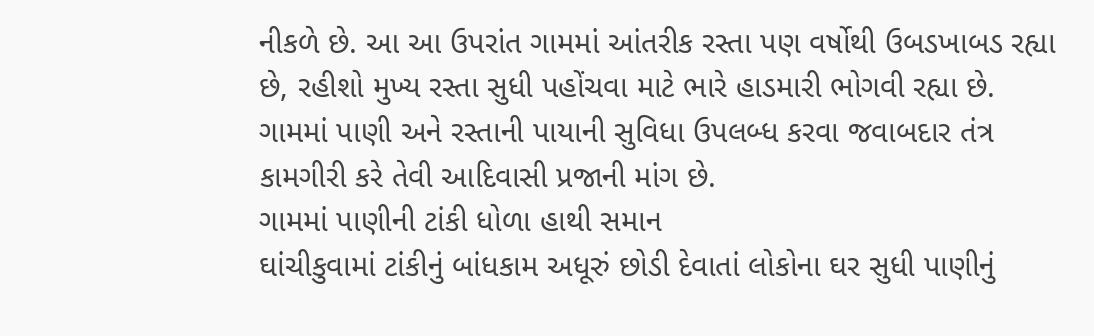નીકળે છે. આ આ ઉપરાંત ગામમાં આંતરીક રસ્તા પણ વર્ષોથી ઉબડખાબડ રહ્યા છે, રહીશો મુખ્ય રસ્તા સુધી પહોંચવા માટે ભારે હાડમારી ભોગવી રહ્યા છે. ગામમાં પાણી અને રસ્તાની પાયાની સુવિધા ઉપલબ્ધ કરવા જવાબદાર તંત્ર કામગીરી કરે તેવી આદિવાસી પ્રજાની માંગ છે.
ગામમાં પાણીની ટાંકી ધોળા હાથી સમાન
ઘાંચીકુવામાં ટાંકીનું બાંધકામ અધૂરું છોડી દેવાતાં લોકોના ઘર સુધી પાણીનું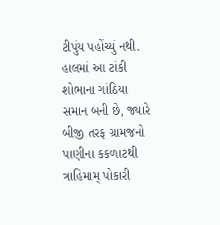ટીપુંય પહોંચ્યું નથી. હાલમાં આ ટાંકી શોભાના ગાંઠિયા સમાન બની છે, જ્યારે બીજી તરફ ગ્રામજનો પાણીના કકળાટથી ત્રાહિમામ્ પોકારી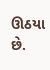ઊઠયા છે.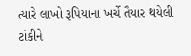ત્યારે લાખો રૂપિયાના ખર્ચે તૈયાર થયેલી ટાંકીને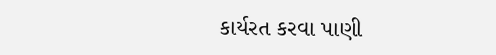કાર્યરત કરવા પાણી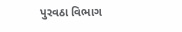પુરવઠા વિભાગ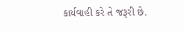કાર્યવાહી કરે તે જરૂરી છે.